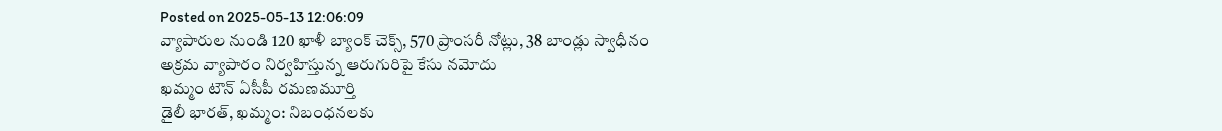Posted on 2025-05-13 12:06:09
వ్యాపారుల నుండి 120 ఖాళీ బ్యాంక్ చెక్స్, 570 ప్రాంసరీ నోట్లు, 38 బాండ్లు స్వాధీనం
అక్రమ వ్యాపారం నిర్వహిస్తున్న ఆరుగురిపై కేసు నమోదు
ఖమ్మం టౌన్ ఏసీపీ రమణమూర్తి
డైలీ భారత్, ఖమ్మం: నిబంధనలకు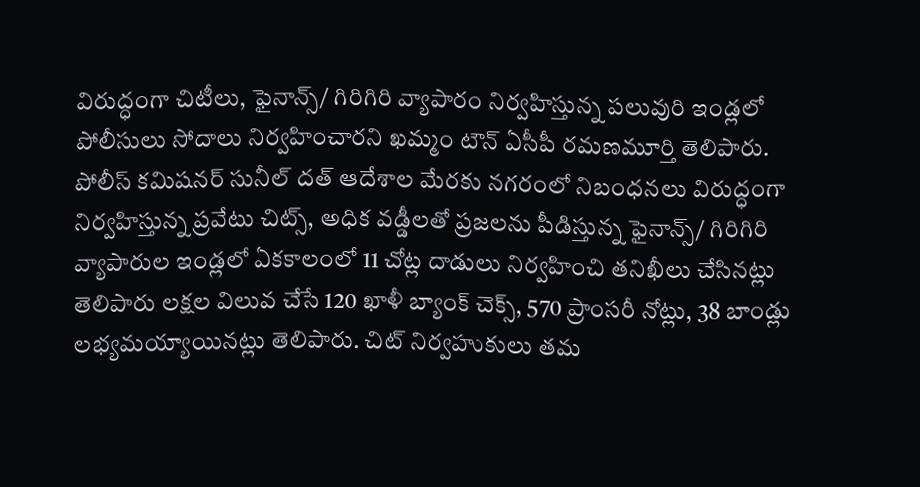విరుద్ధంగా చిటీలు, ఫైనాన్స్/ గిరిగిరి వ్యాపారం నిర్వహిస్తున్న పలువురి ఇండ్లలో పోలీసులు సోదాలు నిర్వహించారని ఖమ్మం టౌన్ ఏసీపీ రమణమూర్తి తెలిపారు. పోలీస్ కమిషనర్ సునీల్ దత్ ఆదేశాల మేరకు నగరంలో నిబంధనలు విరుద్ధంగా నిర్వహిస్తున్న ప్రవేటు చిట్స్, అధిక వడ్డీలతో ప్రజలను పీడిస్తున్న ఫైనాన్స్/ గిరిగిరి వ్యాపారుల ఇండ్లలో ఏకకాలంలో 11 చోట్ల దాడులు నిర్వహించి తనిఖీలు చేసినట్లు తెలిపారు లక్షల విలువ చేసే 120 ఖాళీ బ్యాంక్ చెక్స్, 570 ప్రాంసరీ నోట్లు, 38 బాండ్లు లభ్యమయ్యాయినట్లు తెలిపారు. చిట్ నిర్వహుకులు తమ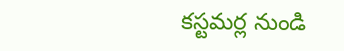కస్టమర్ల నుండి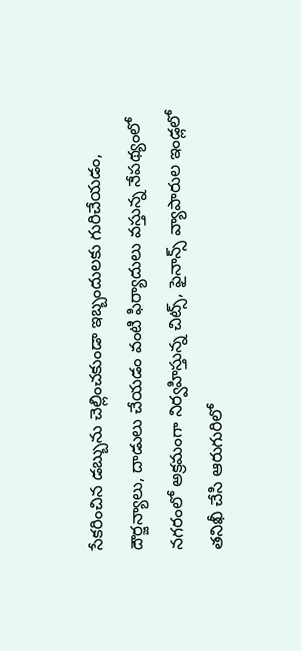సేకరించిన డబ్బును చెల్లించకుండా ఇబ్బందులకు గురిచేయడం, దౌర్జన్యాలు, దాడులు చేయడం వంటి ఫిర్యాదులు వస్తున్న నేపథ్యంలో నగరంలో అక్రమంగా నిర్వహిస్తున్న చిట్స్, ఫైనాన్స్ వ్యాపారుల ఇండ్లలో తనిఖీ చేసి ఆరుగురిలో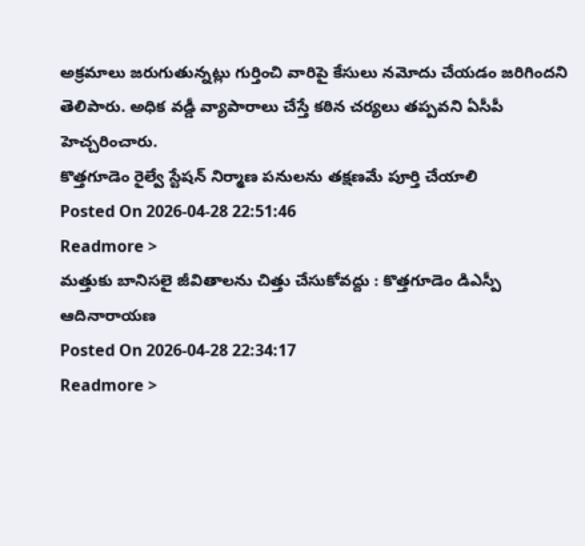అక్రమాలు జరుగుతున్నట్లు గుర్తించి వారిపై కేసులు నమోదు చేయడం జరిగిందని తెలిపారు. అధిక వడ్డీ వ్యాపారాలు చేస్తే కఠిన చర్యలు తప్పవని ఏసీపీ హెచ్చరించారు.
కొత్తగూడెం రైల్వే స్టేషన్ నిర్మాణ పనులను తక్షణమే పూర్తి చేయాలి
Posted On 2026-04-28 22:51:46
Readmore >
మత్తుకు బానిసలై జీవితాలను చిత్తు చేసుకోవద్దు : కొత్తగూడెం డిఎస్పీ ఆదినారాయణ
Posted On 2026-04-28 22:34:17
Readmore >